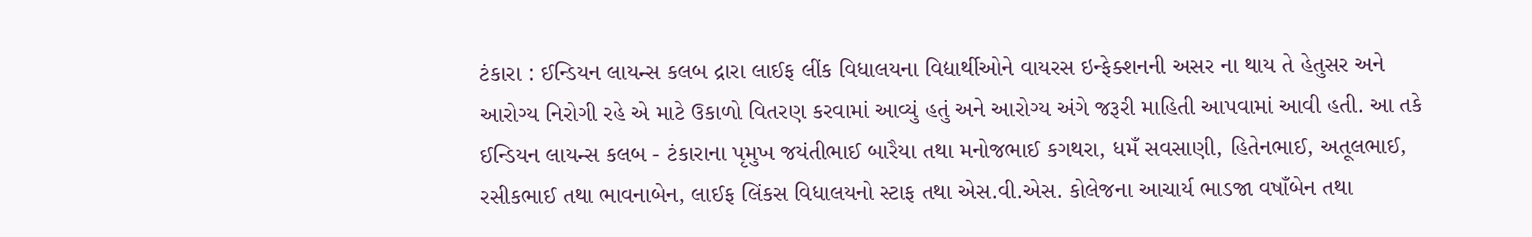ટંકારા : ઈન્ડિયન લાયન્સ કલબ દ્રારા લાઈફ લીંક વિધાલયના વિદ્યાર્થીઓને વાયરસ ઇન્ફેક્શનની અસર ના થાય તે હેતુસર અને આરોગ્ય નિરોગી રહે એ માટે ઉકાળો વિતરણ કરવામાં આવ્યું હતું અને આરોગ્ય અંગે જરૂરી માહિતી આપવામાં આવી હતી. આ તકે ઈન્ડિયન લાયન્સ કલબ - ટંકારાના પૃમુખ જયંતીભાઈ બારૈયા તથા મનોજભાઈ કગથરા, ધમઁ સવસાણી, હિતેનભાઈ, અતૂલભાઈ, રસીકભાઈ તથા ભાવનાબેન, લાઈફ લિંકસ વિધાલયનો સ્ટાફ તથા એસ.વી.એસ. કોલેજના આચાર્ય ભાડજા વષાઁબેન તથા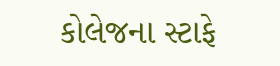કોલેજના સ્ટાફે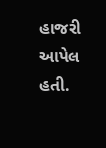હાજરી આપેલ હતી.